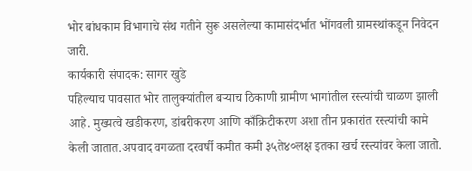भोर बांधकाम विभागाचे संथ गतीने सुरू असलेल्या कामासंदर्भात भोंगवली ग्रामस्थांकडून निवेदन जारी.
कार्यकारी संपादक: सागर खुडे
पहिल्याच पावसात भोर तालुक्यांतील बऱ्याच ठिकाणी ग्रामीण भागांतील रस्त्यांची चाळण झाली आहे. मुख्यत्वे खडीकरण, डांबरीकरण आणि काँक्रिटीकरण अशा तीन प्रकारांत रस्त्यांची कामे केली जातात.अपवाद वगळता दरवर्षी कमीत कमी ३५ते४०लक्ष इतका खर्च रस्त्यांवर केला जातो.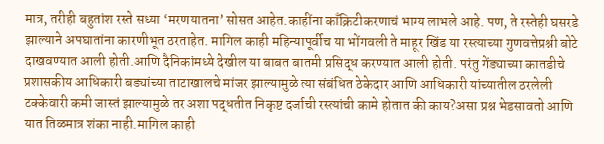मात्र, तरीही बहुतांश रस्ते सध्या ‘मरणयातना’ सोसत आहेत.काहींना काँक्रिटीकरणाचं भाग्य लाभले आहे. पण, ते रस्तेही घसरडे झाल्याने अपघातांना कारणीभूत ठरताहेत. मागिल काही महिन्यापूर्वीच या भोंगवली ते माहूर खिंड या रस्त्याच्या गुणवत्तेप्रश्नी बोटे दाखवण्यात आली होती.आणि दैनिकांमध्ये देखील या बाबत बातमी प्रसिद्ध करण्यात आली होती. परंतु गेंड्याच्या कातडीचे प्रशासकीय आधिकारी बड्यांच्या ताटाखालचे मांजर झाल्यामुळे त्या संबंधित ठेकेदार आणि आधिकारी यांच्यातील ठरलेली टक्केवारी कमी जास्तं झाल्यामुळे तर अशा पद्धतीत निकृष्ट दर्जाची रस्त्यांची कामे होतात की काय?असा प्रश्न भेडसावतो आणि यात तिळमात्र शंका नाही.मागिल काही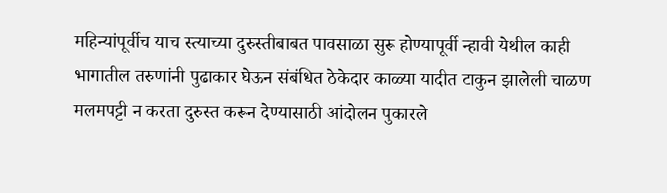महिन्यांपूर्वीच याच स्त्याच्या दुरुस्तीबाबत पावसाळा सुरू होण्यापूर्वी न्हावी येथील काही भागातील तरुणांनी पुढाकार घेऊन संबंधित ठेकेदार काळ्या यादीत टाकुन झालेली चाळण मलमपट्टी न करता दुरुस्त करून देण्यासाठी आंदोलन पुकारले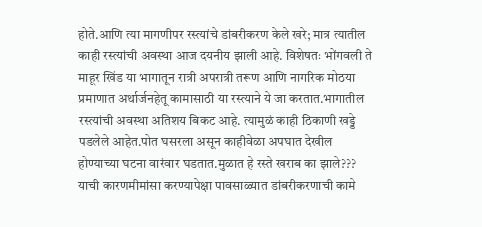होते.आणि त्या मागणीपर रस्त्यांचे डांबरीकरण केले खरे; मात्र त्यातील काही रस्त्यांची अवस्था आज दयनीय झाली आहे. विशेषतः भोंगवली ते माहूर खिंड या भागातून रात्री अपरात्री तरूण आणि नागरिक मोठया प्रमाणात अर्थार्जनहेतू कामासाठी या रस्त्याने ये जा करतात.भागातील रस्त्यांची अवस्था अतिशय बिकट आहे. त्यामुळं काही ठिकाणी खड्डे पडलेले आहेत.पोत घसरला असून काहीवेळा अपघात देखील होण्याच्या घटना वारंवार घडतात.मुळात हे रस्ते खराब का झाले??? याची कारणमीमांसा करण्यापेक्षा पावसाळ्यात डांबरीकरणाची कामे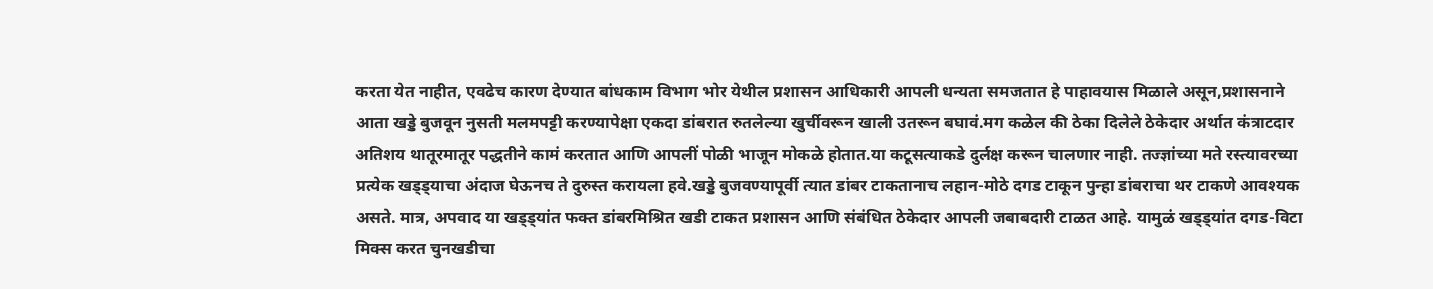करता येत नाहीत, एवढेच कारण देण्यात बांधकाम विभाग भोर येथील प्रशासन आधिकारी आपली धन्यता समजतात हे पाहावयास मिळाले असून,प्रशासनाने आता खड्डे बुजवून नुसती मलमपट्टी करण्यापेक्षा एकदा डांबरात रुतलेल्या खुर्चीवरून खाली उतरून बघावं.मग कळेल की ठेका दिलेले ठेकेदार अर्थात कंत्राटदार अतिशय थातूरमातूर पद्धतीने कामं करतात आणि आपलीं पोळी भाजून मोकळे होतात.या कटूसत्याकडे दुर्लक्ष करून चालणार नाही. तज्ज्ञांच्या मते रस्त्यावरच्या प्रत्येक खड्ड्याचा अंदाज घेऊनच ते दुरुस्त करायला हवे.खड्डे बुजवण्यापूर्वी त्यात डांबर टाकतानाच लहान-मोठे दगड टाकून पुन्हा डांबराचा थर टाकणे आवश्यक असते. मात्र, अपवाद या खड्ड्यांत फक्त डांबरमिश्रित खडी टाकत प्रशासन आणि संबंधित ठेकेदार आपली जबाबदारी टाळत आहे. यामुळं खड्ड्यांत दगड-विटा मिक्स करत चुनखडीचा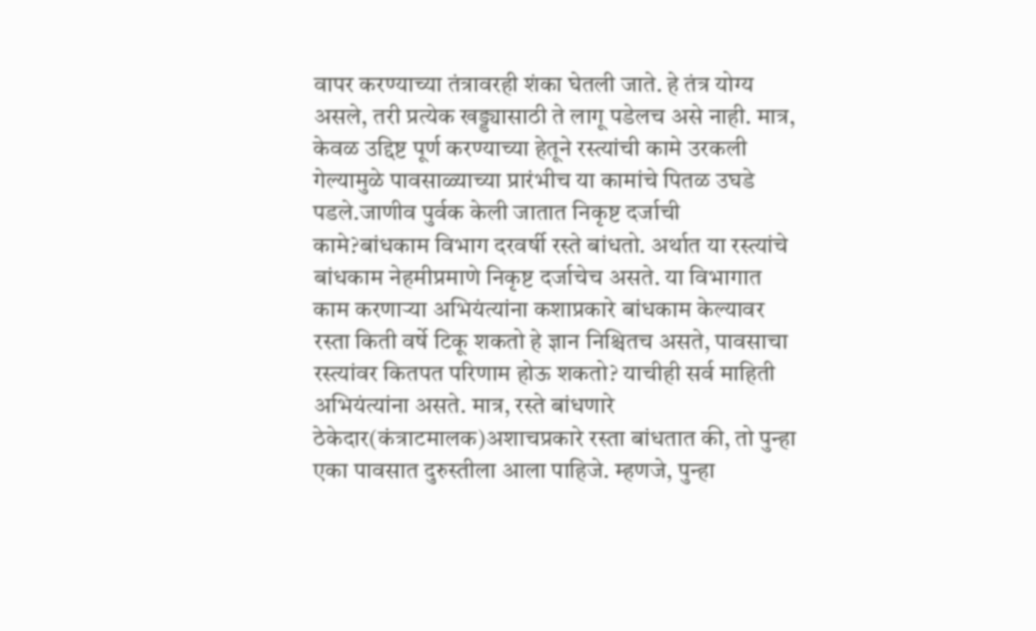वापर करण्याच्या तंत्रावरही शंका घेतली जाते. हे तंत्र योग्य असले, तरी प्रत्येक खड्ड्यासाठी ते लागू पडेलच असे नाही. मात्र, केवळ उद्दिष्ट पूर्ण करण्याच्या हेतूने रस्त्यांची कामे उरकली गेल्यामुळे पावसाळ्याच्या प्रारंभीच या कामांचे पितळ उघडे पडले.जाणीव पुर्वक केली जातात निकृष्ट दर्जाची कामे?बांधकाम विभाग दरवर्षी रस्ते बांधतो. अर्थात या रस्त्यांचे बांधकाम नेहमीप्रमाणे निकृष्ट दर्जाचेच असते. या विभागात काम करणाऱ्या अभियंत्यांना कशाप्रकारे बांधकाम केल्यावर रस्ता किती वर्षे टिकू शकतो हे ज्ञान निश्चितच असते, पावसाचा रस्त्यांवर कितपत परिणाम होऊ शकतो? याचीही सर्व माहिती अभियंत्यांना असते. मात्र, रस्ते बांधणारे ठेकेदार(कंत्राटमालक)अशाचप्रकारे रस्ता बांधतात की, तो पुन्हा एका पावसात दुरुस्तीला आला पाहिजे. म्हणजे, पुन्हा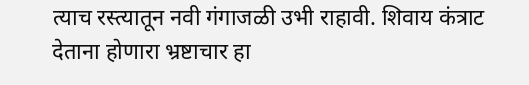त्याच रस्त्यातून नवी गंगाजळी उभी राहावी. शिवाय कंत्राट देताना होणारा भ्रष्टाचार हा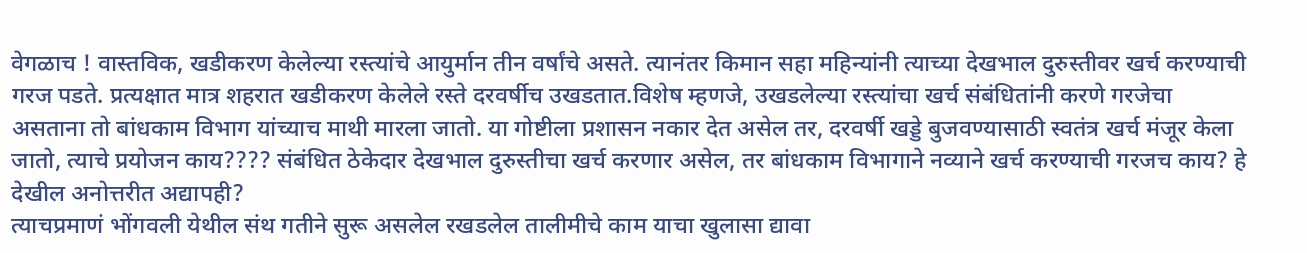वेगळाच ! वास्तविक, खडीकरण केलेल्या रस्त्यांचे आयुर्मान तीन वर्षांचे असते. त्यानंतर किमान सहा महिन्यांनी त्याच्या देखभाल दुरुस्तीवर खर्च करण्याची गरज पडते. प्रत्यक्षात मात्र शहरात खडीकरण केलेले रस्ते दरवर्षीच उखडतात.विशेष म्हणजे, उखडलेल्या रस्त्यांचा खर्च संबंधितांनी करणे गरजेचा असताना तो बांधकाम विभाग यांच्याच माथी मारला जातो. या गोष्टीला प्रशासन नकार देत असेल तर, दरवर्षी खड्डे बुजवण्यासाठी स्वतंत्र खर्च मंजूर केला जातो, त्याचे प्रयोजन काय???? संबंधित ठेकेदार देखभाल दुरुस्तीचा खर्च करणार असेल, तर बांधकाम विभागाने नव्याने खर्च करण्याची गरजच काय? हे देखील अनोत्तरीत अद्यापही?
त्याचप्रमाणं भोंगवली येथील संथ गतीने सुरू असलेल रखडलेल तालीमीचे काम याचा खुलासा द्यावा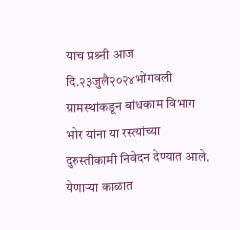याच प्रश्र्नी आज दि.२३जुलै२०२४भोंगवली ग्रामस्थांकडून बांधकाम विभाग भोर यांना या रस्त्यांच्या दुरुस्तीकामी निवेदन देण्यात आले. येणाऱ्या काळात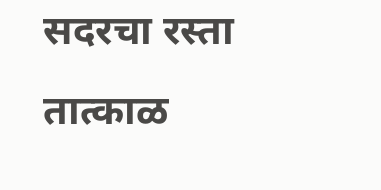सदरचा रस्ता तात्काळ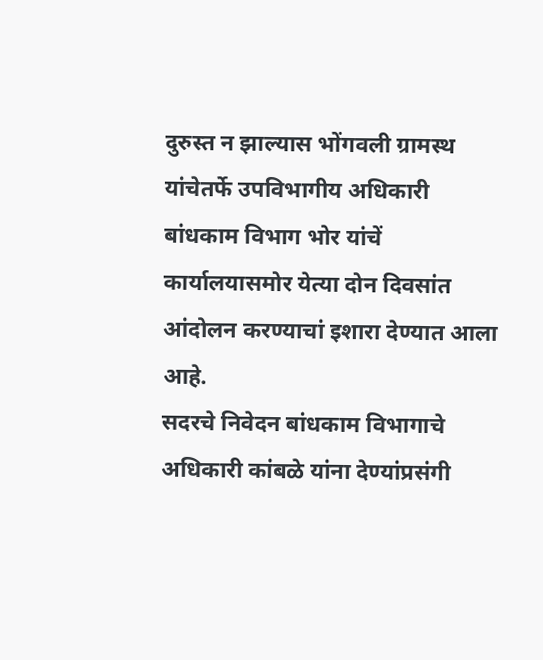दुरुस्त न झाल्यास भोंगवली ग्रामस्थ यांचेतर्फे उपविभागीय अधिकारी बांधकाम विभाग भोर यांचें कार्यालयासमोर येत्या दोन दिवसांत आंदोलन करण्याचां इशारा देण्यात आला आहे.
सदरचे निवेदन बांधकाम विभागाचे अधिकारी कांबळे यांना देण्यांप्रसंगी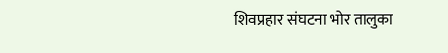शिवप्रहार संघटना भोर तालुका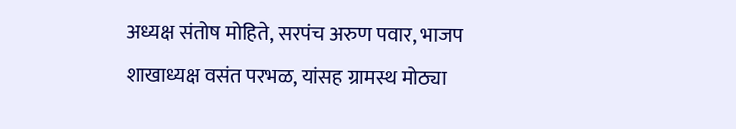अध्यक्ष संतोष मोहिते, सरपंच अरुण पवार, भाजप शाखाध्यक्ष वसंत परभळ, यांसह ग्रामस्थ मोठ्या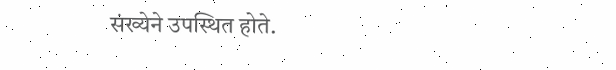संख्येने उपस्थित होते.